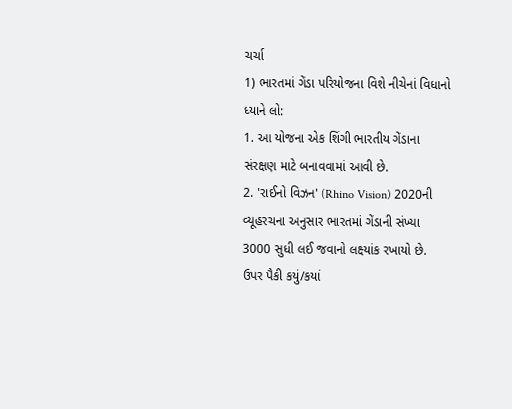ચર્ચા
1) ભારતમાં ગેંડા પરિયોજના વિશે નીચેનાં વિધાનો ધ્યાને લો:
1. આ યોજના એક શિંગી ભારતીય ગેંડાના સંરક્ષણ માટે બનાવવામાં આવી છે.
2. 'રાઈનો વિઝન' (Rhino Vision) 2020ની વ્યૂહરચના અનુસાર ભારતમાં ગેંડાની સંખ્યા 3000 સુધી લઈ જવાનો લક્ષ્યાંક રખાયો છે.
ઉપર પૈકી કયું/કયાં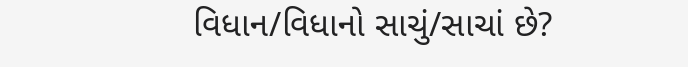વિધાન/વિધાનો સાચું/સાચાં છે?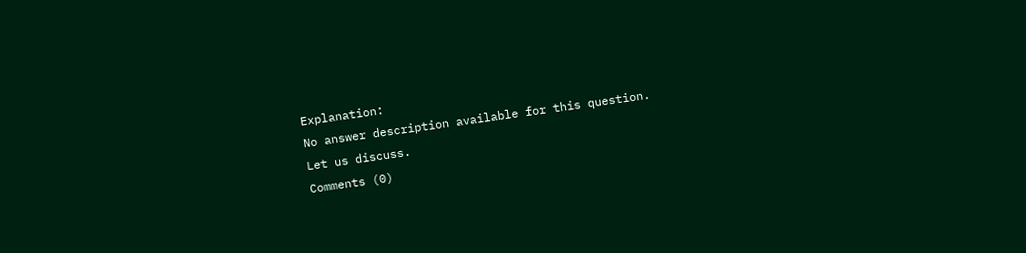Explanation:
No answer description available for this question.
Let us discuss.
Comments (0)